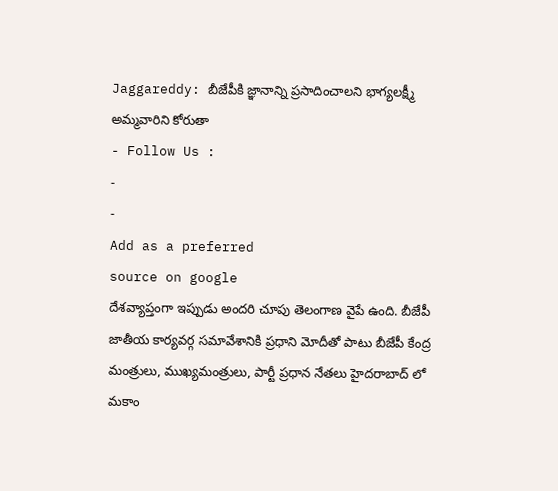Jaggareddy: బీజేపీకి జ్ఞానాన్ని ప్రసాదించాలని భాగ్యలక్ష్మీ అమ్మవారిని కోరుతా
- Follow Us :
-
-
Add as a preferred
source on google
దేశవ్యాప్తంగా ఇప్పుడు అందరి చూపు తెలంగాణ వైపే ఉంది. బీజేపీ జాతీయ కార్యవర్గ సమావేశానికి ప్రధాని మోదీతో పాటు బీజేపీ కేంద్ర మంత్రులు, ముఖ్యమంత్రులు, పార్టీ ప్రధాన నేతలు హైదరాబాద్ లో మకాం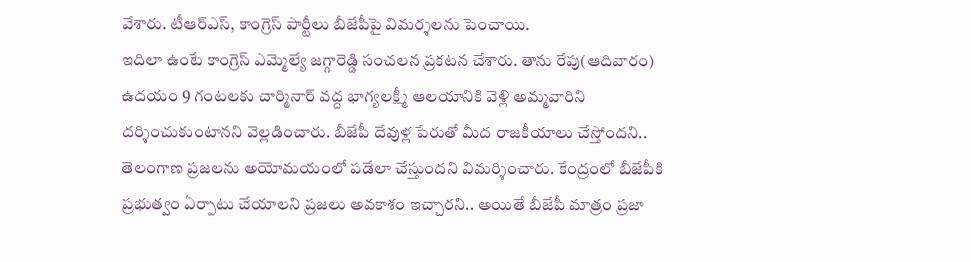వేశారు. టీఆర్ఎస్, కాంగ్రెస్ పార్టీలు బీజేపీపై విమర్శలను పెంచాయి.
ఇదిలా ఉంటే కాంగ్రెస్ ఎమ్మెల్యే జగ్గారెడ్డి సంచలన ప్రకటన చేశారు. తాను రేపు(ఆదివారం) ఉదయం 9 గంటలకు చార్మినార్ వద్ద భాగ్యలక్ష్మీ ఆలయానికి వెళ్లి అమ్మవారిని దర్శించుకుంటానని వెల్లడించారు. బీజేపీ దేవుళ్ల పేరుతో మీద రాజకీయాలు చేస్తోందని.. తెలంగాణ ప్రజలను అయోమయంలో పడేలా చేస్తుందని విమర్శించారు. కేంద్రంలో బీజేపీకి ప్రభుత్వం ఏర్పాటు చేయాలని ప్రజలు అవకాశం ఇచ్చారని.. అయితే బీజేపీ మాత్రం ప్రజా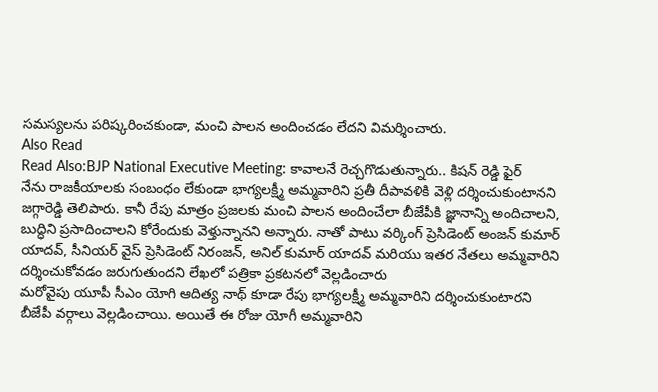సమస్యలను పరిష్కరించకుండా, మంచి పాలన అందించడం లేదని విమర్శించారు.
Also Read
Read Also:BJP National Executive Meeting: కావాలనే రెచ్చగొడుతున్నారు.. కిషన్ రెడ్డి ఫైర్
నేను రాజకీయాలకు సంబంధం లేకుండా భాగ్యలక్ష్మీ అమ్మవారిని ప్రతీ దీపావళికి వెళ్లి దర్శించుకుంటానని జగ్గారెడ్డి తెలిపారు. కానీ రేపు మాత్రం ప్రజలకు మంచి పాలన అందించేలా బీజేపీకి జ్ఞానాన్ని అందిచాలని, బుద్ధిని ప్రసాదించాలని కోరేందుకు వెళ్తున్నానని అన్నారు. నాతో పాటు వర్కింగ్ ప్రెసిడెంట్ అంజన్ కుమార్ యాదవ్, సీనియర్ వైస్ ప్రెసిడెంట్ నిరంజన్, అనిల్ కుమార్ యాదవ్ మరియు ఇతర నేతలు అమ్మవారిని దర్శించుకోవడం జరుగుతుందని లేఖలో పత్రికా ప్రకటనలో వెల్లడించారు
మరోవైపు యూపీ సీఎం యోగి ఆదిత్య నాథ్ కూడా రేపు భాగ్యలక్ష్మీ అమ్మవారిని దర్శించుకుంటారని బీజేపీ వర్గాలు వెల్లడించాయి. అయితే ఈ రోజు యోగీ అమ్మవారిని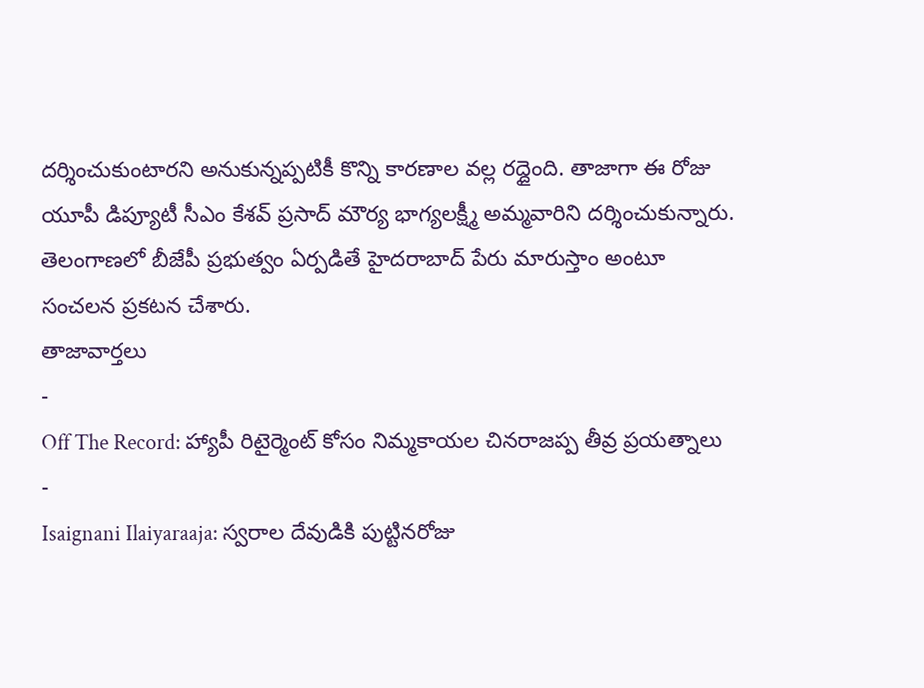దర్శించుకుంటారని అనుకున్నప్పటికీ కొన్ని కారణాల వల్ల రద్దైంది. తాజాగా ఈ రోజు యూపీ డిప్యూటీ సీఎం కేశవ్ ప్రసాద్ మౌర్య భాగ్యలక్ష్మీ అమ్మవారిని దర్శించుకున్నారు. తెలంగాణలో బీజేపీ ప్రభుత్వం ఏర్పడితే హైదరాబాద్ పేరు మారుస్తాం అంటూ సంచలన ప్రకటన చేశారు.
తాజావార్తలు
-
Off The Record: హ్యాపీ రిటైర్మెంట్ కోసం నిమ్మకాయల చినరాజప్ప తీవ్ర ప్రయత్నాలు
-
Isaignani Ilaiyaraaja: స్వరాల దేవుడికి పుట్టినరోజు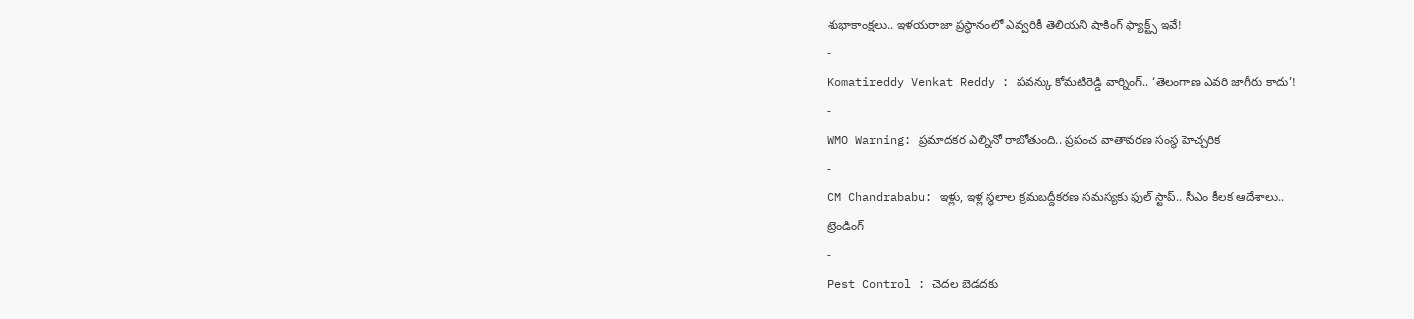శుభాకాంక్షలు.. ఇళయరాజా ప్రస్థానంలో ఎవ్వరికీ తెలియని షాకింగ్ ఫ్యాక్ట్స్ ఇవే!
-
Komatireddy Venkat Reddy : పవన్కు కోమటిరెడ్డి వార్నింగ్.. ‘తెలంగాణ ఎవరి జాగీరు కాదు’!
-
WMO Warning: ప్రమాదకర ఎల్నినో రాబోతుంది.. ప్రపంచ వాతావరణ సంస్థ హెచ్చరిక
-
CM Chandrababu: ఇళ్లు, ఇళ్ల స్థలాల క్రమబద్దీకరణ సమస్యకు ఫుల్ స్టాప్.. సీఎం కీలక ఆదేశాలు..
ట్రెండింగ్
-
Pest Control : చెదల బెడదకు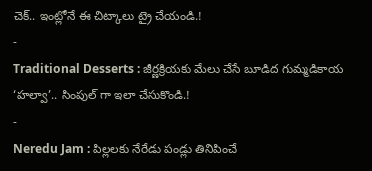చెక్.. ఇంట్లోనే ఈ చిట్కాలు ట్రై చేయండి.!
-
Traditional Desserts : జీర్ణక్రియకు మేలు చేసే బూడిద గుమ్మడికాయ ‘హల్వా’.. సింపుల్ గా ఇలా చేసుకొండి.!
-
Neredu Jam : పిల్లలకు నేరేడు పండ్లు తినిపించే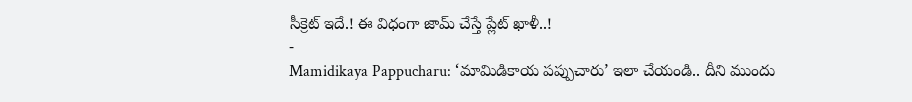సీక్రెట్ ఇదే.! ఈ విధంగా జామ్ చేస్తే ప్లేట్ ఖాళీ..!
-
Mamidikaya Pappucharu: ‘మామిడికాయ పప్పుచారు’ ఇలా చేయండి.. దీని ముందు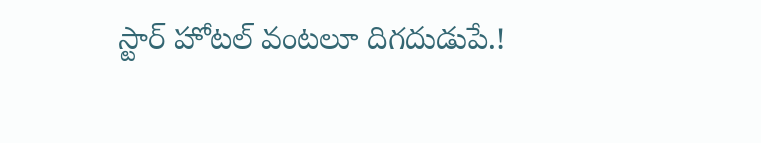స్టార్ హోటల్ వంటలూ దిగదుడుపే.!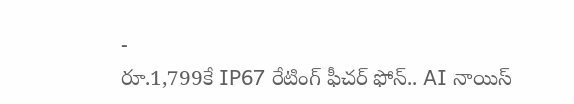-
రూ.1,799కే IP67 రేటింగ్ ఫీచర్ ఫోన్.. AI నాయిస్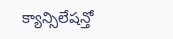క్యాన్సిలేషన్తో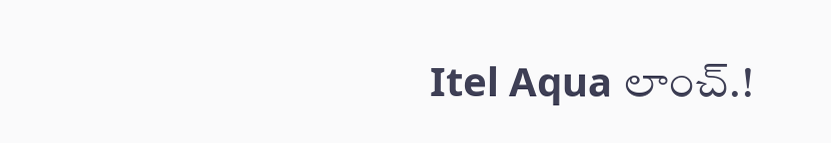Itel Aqua లాంచ్.!